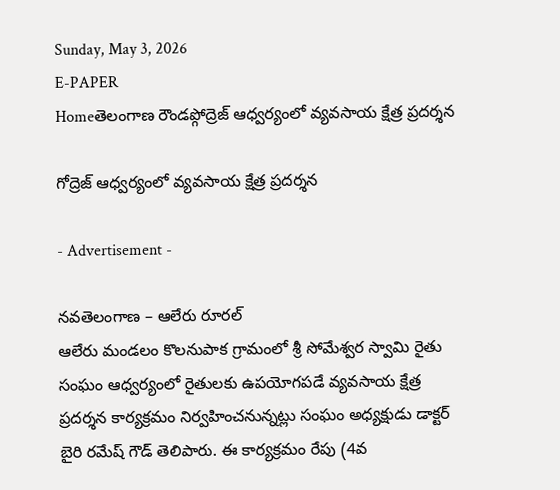Sunday, May 3, 2026
E-PAPER
Homeతెలంగాణ రౌండప్గోద్రెజ్ ఆధ్వర్యంలో వ్యవసాయ క్షేత్ర ప్రదర్శన

గోద్రెజ్ ఆధ్వర్యంలో వ్యవసాయ క్షేత్ర ప్రదర్శన

- Advertisement -

నవతెలంగాణ – ఆలేరు రూరల్
ఆలేరు మండలం కొలనుపాక గ్రామంలో శ్రీ సోమేశ్వర స్వామి రైతు సంఘం ఆధ్వర్యంలో రైతులకు ఉపయోగపడే వ్యవసాయ క్షేత్ర ప్రదర్శన కార్యక్రమం నిర్వహించనున్నట్లు సంఘం అధ్యక్షుడు డాక్టర్ బైరి రమేష్ గౌడ్ తెలిపారు. ఈ కార్యక్రమం రేపు (4వ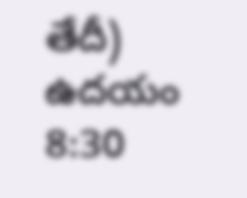తేదీ) ఉదయం 8:30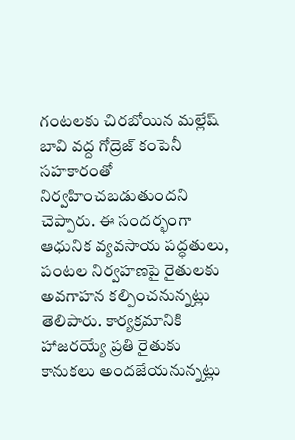గంటలకు చిరబోయిన మల్లేష్ బావి వద్ద గోద్రెజ్ కంపెనీ సహకారంతో నిర్వహించబడుతుందని చెప్పారు. ఈ సందర్భంగా ఆధునిక వ్యవసాయ పద్ధతులు, పంటల నిర్వహణపై రైతులకు అవగాహన కల్పించనున్నట్లు తెలిపారు. కార్యక్రమానికి హాజరయ్యే ప్రతి రైతుకు కానుకలు అందజేయనున్నట్లు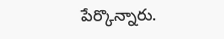పేర్కొన్నారు.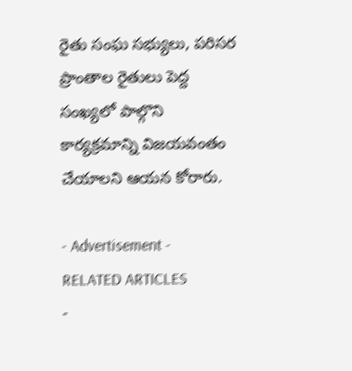రైతు సంఘ సభ్యులు, పరిసర ప్రాంతాల రైతులు పెద్ద సంఖ్యలో పాల్గొని కార్యక్రమాన్ని విజయవంతం చేయాలని ఆయన కోరారు.

- Advertisement -
RELATED ARTICLES
-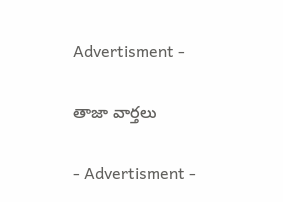Advertisment -

తాజా వార్తలు

- Advertisment -